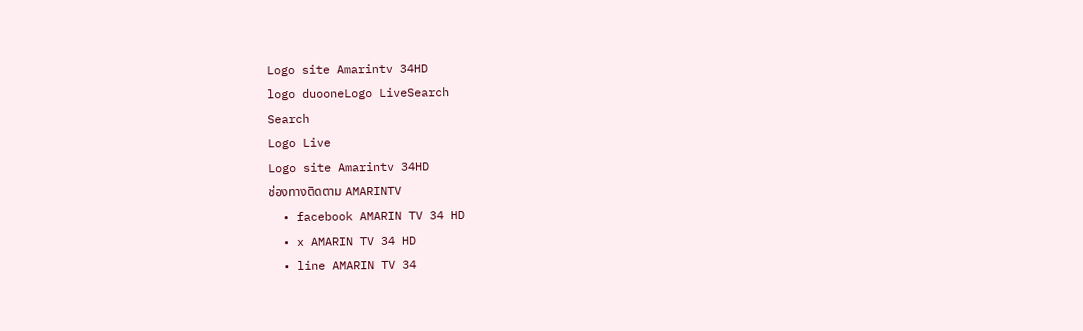Logo site Amarintv 34HD
logo duooneLogo LiveSearch
Search
Logo Live
Logo site Amarintv 34HD
ช่องทางติดตาม AMARINTV
  • facebook AMARIN TV 34 HD
  • x AMARIN TV 34 HD
  • line AMARIN TV 34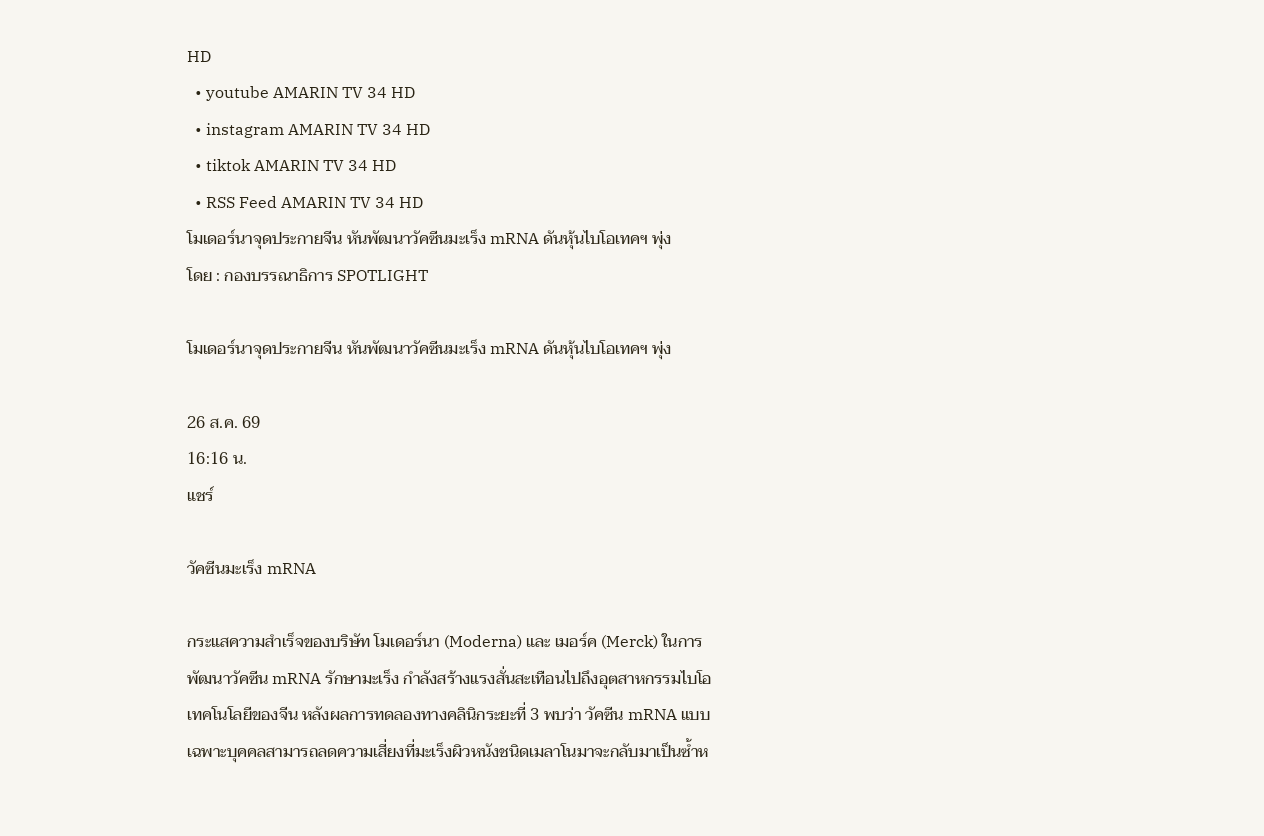HD
  • youtube AMARIN TV 34 HD
  • instagram AMARIN TV 34 HD
  • tiktok AMARIN TV 34 HD
  • RSS Feed AMARIN TV 34 HD
โมเดอร์นาจุดประกายจีน หันพัฒนาวัคซีนมะเร็ง mRNA ดันหุ้นไบโอเทคฯ พุ่ง
โดย : กองบรรณาธิการ SPOTLIGHT

โมเดอร์นาจุดประกายจีน หันพัฒนาวัคซีนมะเร็ง mRNA ดันหุ้นไบโอเทคฯ พุ่ง

26 ส.ค. 69
16:16 น.
แชร์

วัคซีนมะเร็ง mRNA

กระแสความสำเร็จของบริษัท โมเดอร์นา (Moderna) และ เมอร์ค (Merck) ในการพัฒนาวัคซีน mRNA รักษามะเร็ง กำลังสร้างแรงสั่นสะเทือนไปถึงอุตสาหกรรมไบโอเทคโนโลยีของจีน หลังผลการทดลองทางคลินิกระยะที่ 3 พบว่า วัคซีน mRNA แบบเฉพาะบุคคลสามารถลดความเสี่ยงที่มะเร็งผิวหนังชนิดเมลาโนมาจะกลับมาเป็นซ้ำห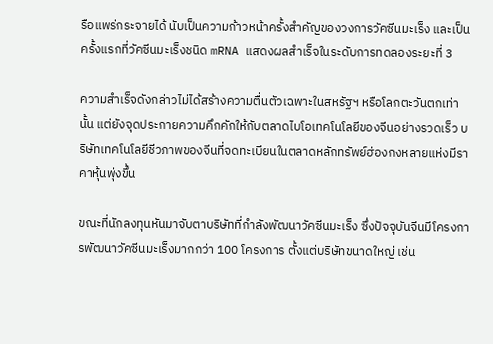รือแพร่กระจายได้ นับเป็นความก้าวหน้าครั้งสำคัญของวงการวัคซีนมะเร็ง และเป็นครั้งแรกที่วัคซีนมะเร็งชนิด mRNA แสดงผลสำเร็จในระดับการทดลองระยะที่ 3

ความสำเร็จดังกล่าวไม่ได้สร้างความตื่นตัวเฉพาะในสหรัฐฯ หรือโลกตะวันตกเท่านั้น แต่ยังจุดประกายความคึกคักให้กับตลาดไบโอเทคโนโลยีของจีนอย่างรวดเร็ว บริษัทเทคโนโลยีชีวภาพของจีนที่จดทะเบียนในตลาดหลักทรัพย์ฮ่องกงหลายแห่งมีราคาหุ้นพุ่งขึ้น

ขณะที่นักลงทุนหันมาจับตาบริษัทที่กำลังพัฒนาวัคซีนมะเร็ง ซึ่งปัจจุบันจีนมีโครงการพัฒนาวัคซีนมะเร็งมากกว่า 100 โครงการ ตั้งแต่บริษัทขนาดใหญ่ เช่น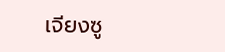เจียงซู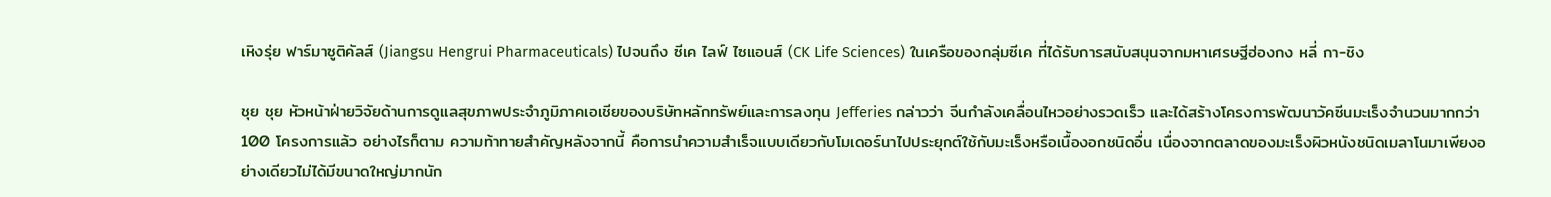เหิงรุ่ย ฟาร์มาซูติคัลส์ (Jiangsu Hengrui Pharmaceuticals) ไปจนถึง ซีเค ไลฟ์ ไซแอนส์ (CK Life Sciences) ในเครือของกลุ่มซีเค ที่ได้รับการสนับสนุนจากมหาเศรษฐีฮ่องกง หลี่ กา-ชิง

ชุย ชุย หัวหน้าฝ่ายวิจัยด้านการดูแลสุขภาพประจำภูมิภาคเอเชียของบริษัทหลักทรัพย์และการลงทุน Jefferies กล่าวว่า จีนกำลังเคลื่อนไหวอย่างรวดเร็ว และได้สร้างโครงการพัฒนาวัคซีนมะเร็งจำนวนมากกว่า 100 โครงการแล้ว อย่างไรก็ตาม ความท้าทายสำคัญหลังจากนี้ คือการนำความสำเร็จแบบเดียวกับโมเดอร์นาไปประยุกต์ใช้กับมะเร็งหรือเนื้องอกชนิดอื่น เนื่องจากตลาดของมะเร็งผิวหนังชนิดเมลาโนมาเพียงอย่างเดียวไม่ได้มีขนาดใหญ่มากนัก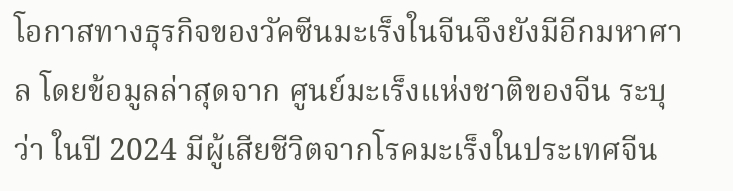โอกาสทางธุรกิจของวัคซีนมะเร็งในจีนจึงยังมีอีกมหาศาล โดยข้อมูลล่าสุดจาก ศูนย์มะเร็งแห่งชาติของจีน ระบุว่า ในปี 2024 มีผู้เสียชีวิตจากโรคมะเร็งในประเทศจีน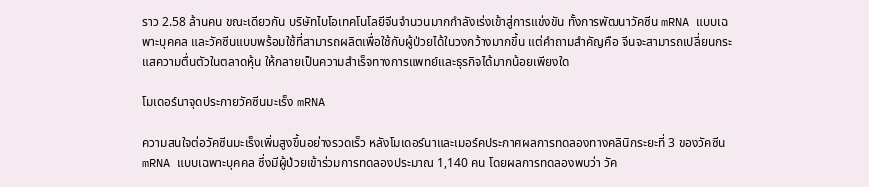ราว 2.58 ล้านคน ขณะเดียวกัน บริษัทไบโอเทคโนโลยีจีนจำนวนมากกำลังเร่งเข้าสู่การแข่งขัน ทั้งการพัฒนาวัคซีน mRNA แบบเฉพาะบุคคล และวัคซีนแบบพร้อมใช้ที่สามารถผลิตเพื่อใช้กับผู้ป่วยได้ในวงกว้างมากขึ้น แต่คำถามสำคัญคือ จีนจะสามารถเปลี่ยนกระแสความตื่นตัวในตลาดหุ้น ให้กลายเป็นความสำเร็จทางการแพทย์และธุรกิจได้มากน้อยเพียงใด

โมเดอร์นาจุดประกายวัคซีนมะเร็ง mRNA

ความสนใจต่อวัคซีนมะเร็งเพิ่มสูงขึ้นอย่างรวดเร็ว หลังโมเดอร์นาและเมอร์คประกาศผลการทดลองทางคลินิกระยะที่ 3 ของวัคซีน mRNA แบบเฉพาะบุคคล ซึ่งมีผู้ป่วยเข้าร่วมการทดลองประมาณ 1,140 คน โดยผลการทดลองพบว่า วัค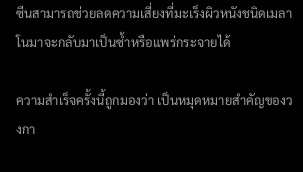ซีนสามารถช่วยลดความเสี่ยงที่มะเร็งผิวหนังชนิดเมลาโนมาจะกลับมาเป็นซ้ำหรือแพร่กระจายได้

ความสำเร็จครั้งนี้ถูกมองว่า เป็นหมุดหมายสำคัญของวงกา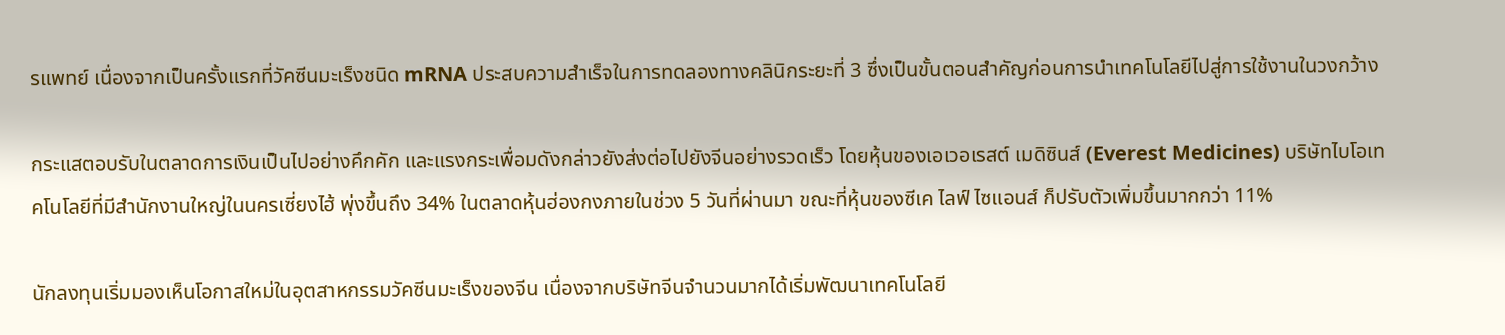รแพทย์ เนื่องจากเป็นครั้งแรกที่วัคซีนมะเร็งชนิด mRNA ประสบความสำเร็จในการทดลองทางคลินิกระยะที่ 3 ซึ่งเป็นขั้นตอนสำคัญก่อนการนำเทคโนโลยีไปสู่การใช้งานในวงกว้าง

กระแสตอบรับในตลาดการเงินเป็นไปอย่างคึกคัก และแรงกระเพื่อมดังกล่าวยังส่งต่อไปยังจีนอย่างรวดเร็ว โดยหุ้นของเอเวอเรสต์ เมดิซินส์ (Everest Medicines) บริษัทไบโอเทคโนโลยีที่มีสำนักงานใหญ่ในนครเซี่ยงไฮ้ พุ่งขึ้นถึง 34% ในตลาดหุ้นฮ่องกงภายในช่วง 5 วันที่ผ่านมา ขณะที่หุ้นของซีเค ไลฟ์ ไซแอนส์ ก็ปรับตัวเพิ่มขึ้นมากกว่า 11%

นักลงทุนเริ่มมองเห็นโอกาสใหม่ในอุตสาหกรรมวัคซีนมะเร็งของจีน เนื่องจากบริษัทจีนจำนวนมากได้เริ่มพัฒนาเทคโนโลยี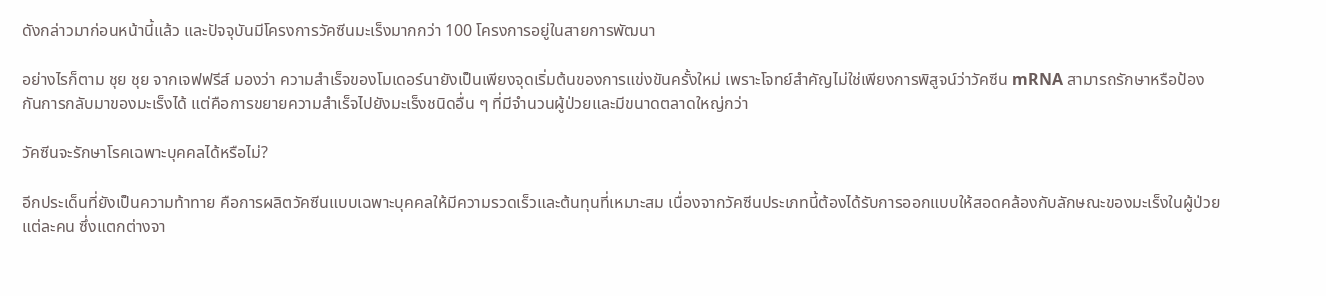ดังกล่าวมาก่อนหน้านี้แล้ว และปัจจุบันมีโครงการวัคซีนมะเร็งมากกว่า 100 โครงการอยู่ในสายการพัฒนา

อย่างไรก็ตาม ชุย ชุย จากเจฟฟรีส์ มองว่า ความสำเร็จของโมเดอร์นายังเป็นเพียงจุดเริ่มต้นของการแข่งขันครั้งใหม่ เพราะโจทย์สำคัญไม่ใช่เพียงการพิสูจน์ว่าวัคซีน mRNA สามารถรักษาหรือป้องกันการกลับมาของมะเร็งได้ แต่คือการขยายความสำเร็จไปยังมะเร็งชนิดอื่น ๆ ที่มีจำนวนผู้ป่วยและมีขนาดตลาดใหญ่กว่า

วัคซีนจะรักษาโรคเฉพาะบุคคลได้หรือไม่?

อีกประเด็นที่ยังเป็นความท้าทาย คือการผลิตวัคซีนแบบเฉพาะบุคคลให้มีความรวดเร็วและต้นทุนที่เหมาะสม เนื่องจากวัคซีนประเภทนี้ต้องได้รับการออกแบบให้สอดคล้องกับลักษณะของมะเร็งในผู้ป่วยแต่ละคน ซึ่งแตกต่างจา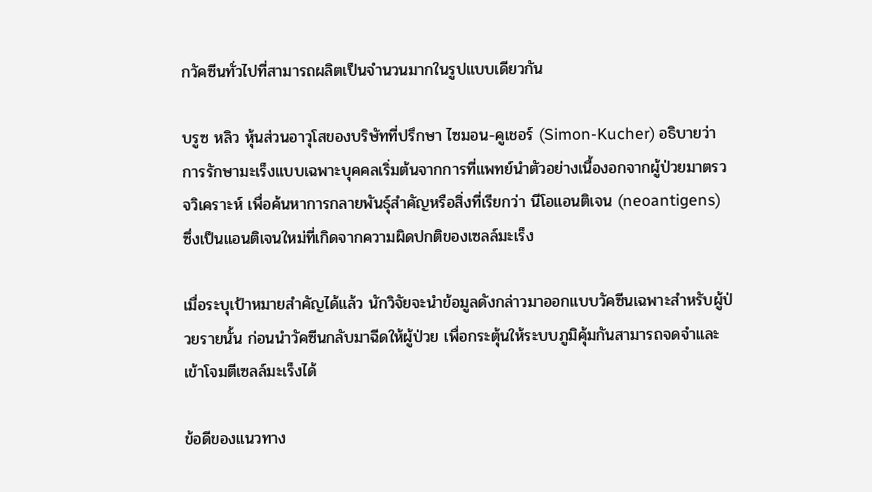กวัคซีนทั่วไปที่สามารถผลิตเป็นจำนวนมากในรูปแบบเดียวกัน

บรูซ หลิว หุ้นส่วนอาวุโสของบริษัทที่ปรึกษา ไซมอน-คูเชอร์ (Simon-Kucher) อธิบายว่า การรักษามะเร็งแบบเฉพาะบุคคลเริ่มต้นจากการที่แพทย์นำตัวอย่างเนื้องอกจากผู้ป่วยมาตรวจวิเคราะห์ เพื่อค้นหาการกลายพันธุ์สำคัญหรือสิ่งที่เรียกว่า นีโอแอนติเจน (neoantigens) ซึ่งเป็นแอนติเจนใหม่ที่เกิดจากความผิดปกติของเซลล์มะเร็ง

เมื่อระบุเป้าหมายสำคัญได้แล้ว นักวิจัยจะนำข้อมูลดังกล่าวมาออกแบบวัคซีนเฉพาะสำหรับผู้ป่วยรายนั้น ก่อนนำวัคซีนกลับมาฉีดให้ผู้ป่วย เพื่อกระตุ้นให้ระบบภูมิคุ้มกันสามารถจดจำและเข้าโจมตีเซลล์มะเร็งได้

ข้อดีของแนวทาง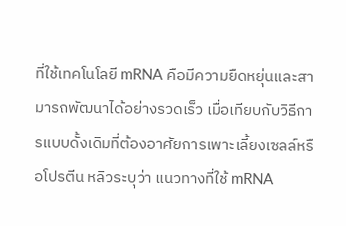ที่ใช้เทคโนโลยี mRNA คือมีความยืดหยุ่นและสามารถพัฒนาได้อย่างรวดเร็ว เมื่อเทียบกับวิธีการแบบดั้งเดิมที่ต้องอาศัยการเพาะเลี้ยงเซลล์หรือโปรตีน หลิวระบุว่า แนวทางที่ใช้ mRNA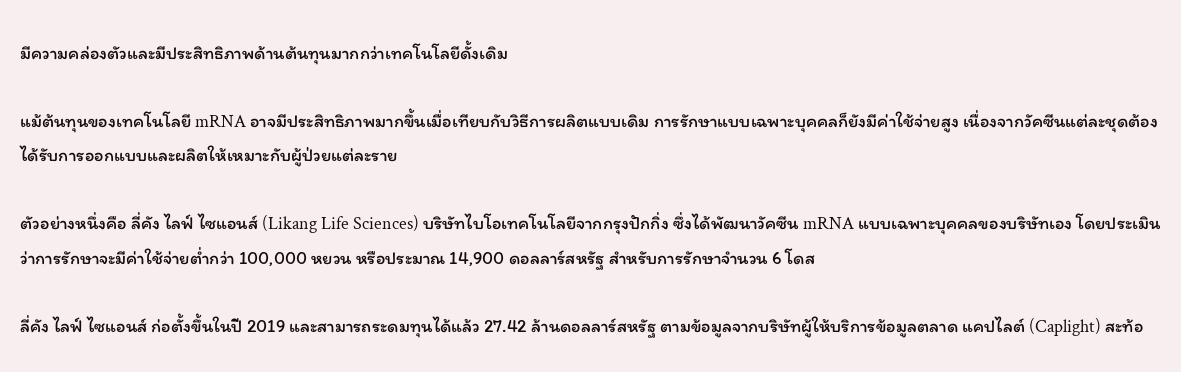มีความคล่องตัวและมีประสิทธิภาพด้านต้นทุนมากกว่าเทคโนโลยีดั้งเดิม

แม้ต้นทุนของเทคโนโลยี mRNA อาจมีประสิทธิภาพมากขึ้นเมื่อเทียบกับวิธีการผลิตแบบเดิม การรักษาแบบเฉพาะบุคคลก็ยังมีค่าใช้จ่ายสูง เนื่องจากวัคซีนแต่ละชุดต้องได้รับการออกแบบและผลิตให้เหมาะกับผู้ป่วยแต่ละราย

ตัวอย่างหนึ่งคือ ลี่คัง ไลฟ์ ไซแอนส์ (Likang Life Sciences) บริษัทไบโอเทคโนโลยีจากกรุงปักกิ่ง ซึ่งได้พัฒนาวัคซีน mRNA แบบเฉพาะบุคคลของบริษัทเอง โดยประเมินว่าการรักษาจะมีค่าใช้จ่ายต่ำกว่า 100,000 หยวน หรือประมาณ 14,900 ดอลลาร์สหรัฐ สำหรับการรักษาจำนวน 6 โดส

ลี่คัง ไลฟ์ ไซแอนส์ ก่อตั้งขึ้นในปี 2019 และสามารถระดมทุนได้แล้ว 27.42 ล้านดอลลาร์สหรัฐ ตามข้อมูลจากบริษัทผู้ให้บริการข้อมูลตลาด แคปไลต์ (Caplight) สะท้อ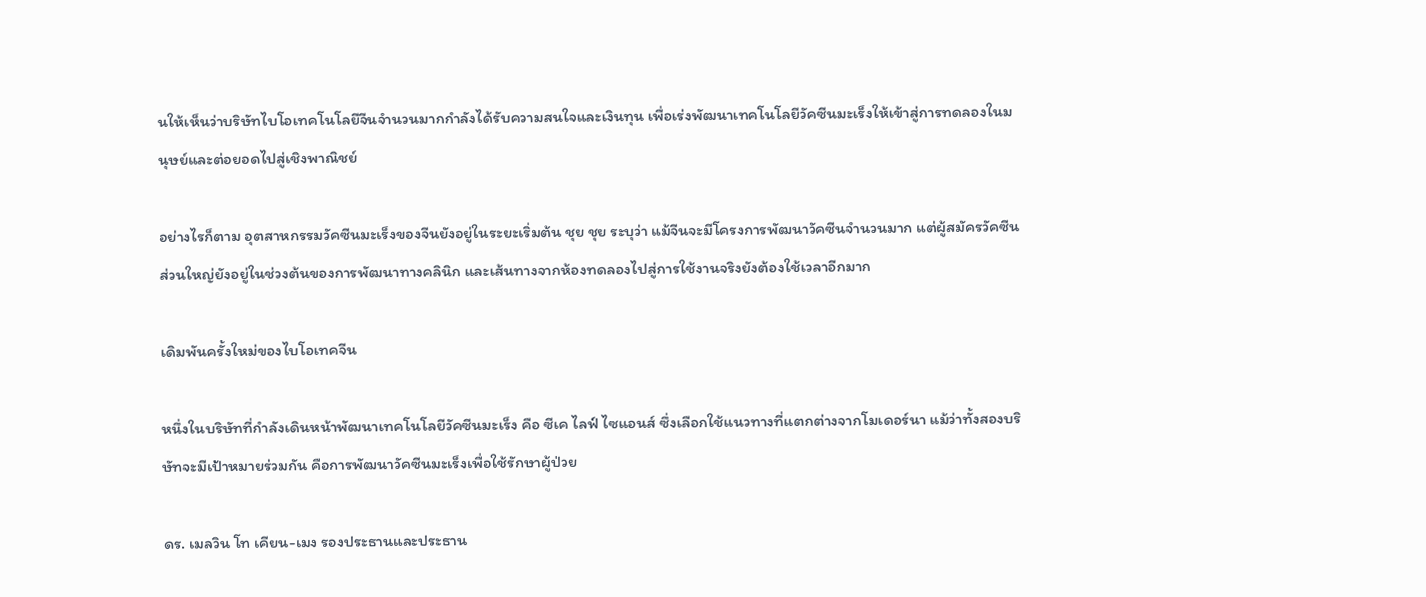นให้เห็นว่าบริษัทไบโอเทคโนโลยีจีนจำนวนมากกำลังได้รับความสนใจและเงินทุน เพื่อเร่งพัฒนาเทคโนโลยีวัคซีนมะเร็งให้เข้าสู่การทดลองในมนุษย์และต่อยอดไปสู่เชิงพาณิชย์

อย่างไรก็ตาม อุตสาหกรรมวัคซีนมะเร็งของจีนยังอยู่ในระยะเริ่มต้น ชุย ชุย ระบุว่า แม้จีนจะมีโครงการพัฒนาวัคซีนจำนวนมาก แต่ผู้สมัครวัคซีนส่วนใหญ่ยังอยู่ในช่วงต้นของการพัฒนาทางคลินิก และเส้นทางจากห้องทดลองไปสู่การใช้งานจริงยังต้องใช้เวลาอีกมาก

เดิมพันครั้งใหม่ของไบโอเทคจีน

หนึ่งในบริษัทที่กำลังเดินหน้าพัฒนาเทคโนโลยีวัคซีนมะเร็ง คือ ซีเค ไลฟ์ ไซแอนส์ ซึ่งเลือกใช้แนวทางที่แตกต่างจากโมเดอร์นา แม้ว่าทั้งสองบริษัทจะมีเป้าหมายร่วมกัน คือการพัฒนาวัคซีนมะเร็งเพื่อใช้รักษาผู้ป่วย

ดร. เมลวิน โท เคียน-เมง รองประธานและประธาน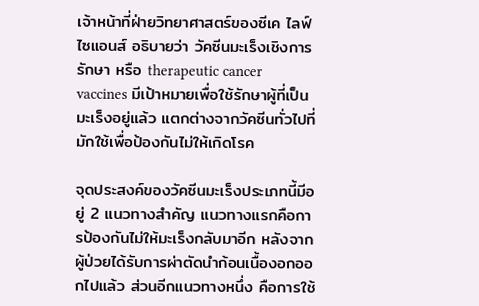เจ้าหน้าที่ฝ่ายวิทยาศาสตร์ของซีเค ไลฟ์ ไซแอนส์ อธิบายว่า วัคซีนมะเร็งเชิงการรักษา หรือ therapeutic cancer vaccines มีเป้าหมายเพื่อใช้รักษาผู้ที่เป็นมะเร็งอยู่แล้ว แตกต่างจากวัคซีนทั่วไปที่มักใช้เพื่อป้องกันไม่ให้เกิดโรค

จุดประสงค์ของวัคซีนมะเร็งประเภทนี้มีอยู่ 2 แนวทางสำคัญ แนวทางแรกคือการป้องกันไม่ให้มะเร็งกลับมาอีก หลังจากผู้ป่วยได้รับการผ่าตัดนำก้อนเนื้องอกออกไปแล้ว ส่วนอีกแนวทางหนึ่ง คือการใช้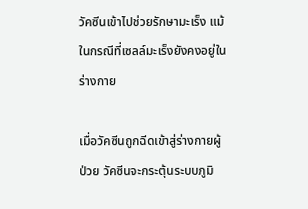วัคซีนเข้าไปช่วยรักษามะเร็ง แม้ในกรณีที่เซลล์มะเร็งยังคงอยู่ในร่างกาย

เมื่อวัคซีนถูกฉีดเข้าสู่ร่างกายผู้ป่วย วัคซีนจะกระตุ้นระบบภูมิ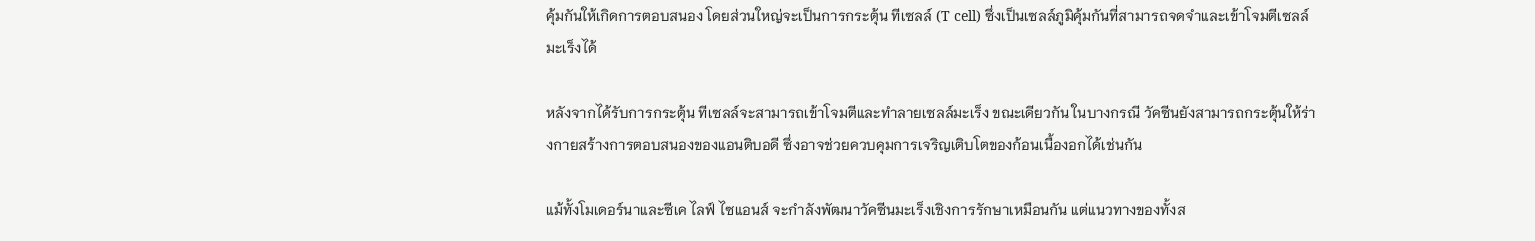คุ้มกันให้เกิดการตอบสนอง โดยส่วนใหญ่จะเป็นการกระตุ้น ทีเซลล์ (T cell) ซึ่งเป็นเซลล์ภูมิคุ้มกันที่สามารถจดจำและเข้าโจมตีเซลล์มะเร็งได้

หลังจากได้รับการกระตุ้น ทีเซลล์จะสามารถเข้าโจมตีและทำลายเซลล์มะเร็ง ขณะเดียวกัน ในบางกรณี วัคซีนยังสามารถกระตุ้นให้ร่างกายสร้างการตอบสนองของแอนติบอดี ซึ่งอาจช่วยควบคุมการเจริญเติบโตของก้อนเนื้องอกได้เช่นกัน

แม้ทั้งโมเดอร์นาและซีเค ไลฟ์ ไซแอนส์ จะกำลังพัฒนาวัคซีนมะเร็งเชิงการรักษาเหมือนกัน แต่แนวทางของทั้งส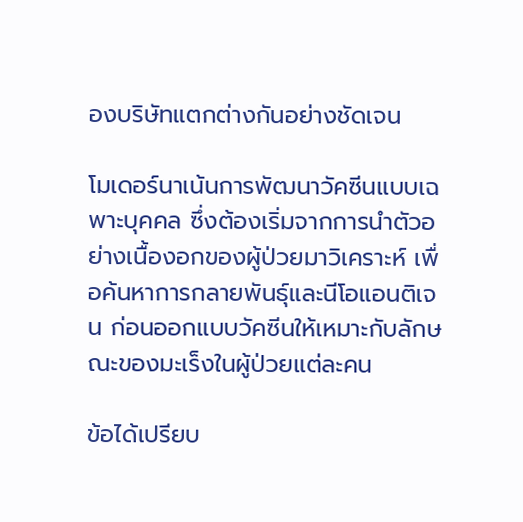องบริษัทแตกต่างกันอย่างชัดเจน

โมเดอร์นาเน้นการพัฒนาวัคซีนแบบเฉพาะบุคคล ซึ่งต้องเริ่มจากการนำตัวอย่างเนื้องอกของผู้ป่วยมาวิเคราะห์ เพื่อค้นหาการกลายพันธุ์และนีโอแอนติเจน ก่อนออกแบบวัคซีนให้เหมาะกับลักษณะของมะเร็งในผู้ป่วยแต่ละคน

ข้อได้เปรียบ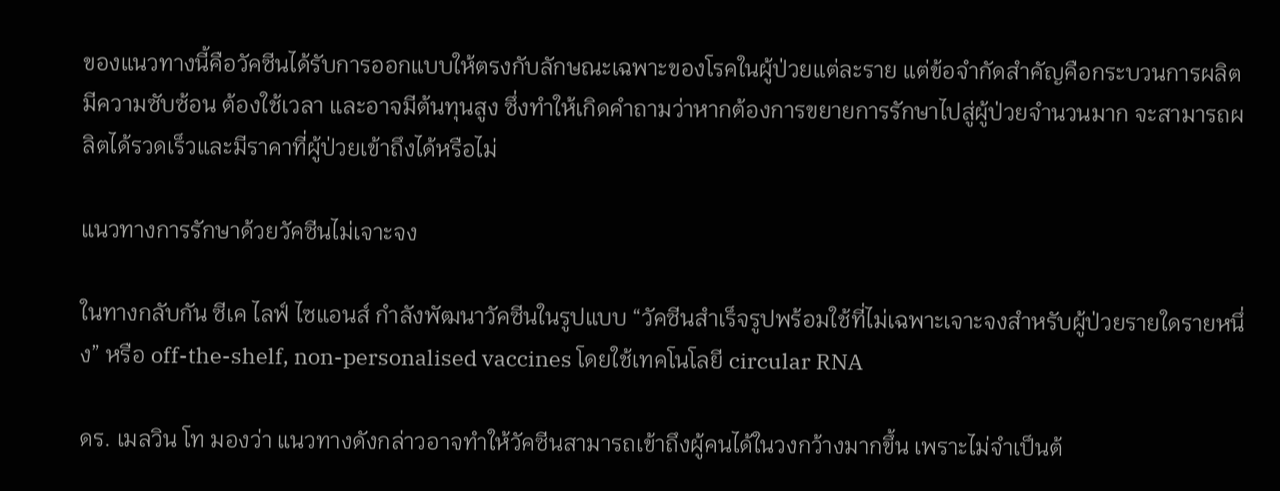ของแนวทางนี้คือวัคซีนได้รับการออกแบบให้ตรงกับลักษณะเฉพาะของโรคในผู้ป่วยแต่ละราย แต่ข้อจำกัดสำคัญคือกระบวนการผลิตมีความซับซ้อน ต้องใช้เวลา และอาจมีต้นทุนสูง ซึ่งทำให้เกิดคำถามว่าหากต้องการขยายการรักษาไปสู่ผู้ป่วยจำนวนมาก จะสามารถผลิตได้รวดเร็วและมีราคาที่ผู้ป่วยเข้าถึงได้หรือไม่

แนวทางการรักษาด้วยวัคซีนไม่เจาะจง

ในทางกลับกัน ซีเค ไลฟ์ ไซแอนส์ กำลังพัฒนาวัคซีนในรูปแบบ “วัคซีนสำเร็จรูปพร้อมใช้ที่ไม่เฉพาะเจาะจงสำหรับผู้ป่วยรายใดรายหนึ่ง” หรือ off-the-shelf, non-personalised vaccines โดยใช้เทคโนโลยี circular RNA

ดร. เมลวิน โท มองว่า แนวทางดังกล่าวอาจทำให้วัคซีนสามารถเข้าถึงผู้คนได้ในวงกว้างมากขึ้น เพราะไม่จำเป็นต้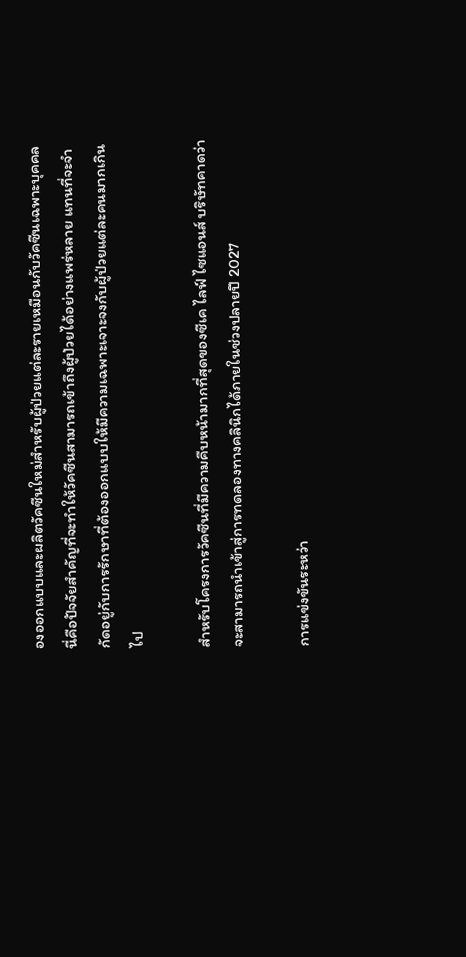องออกแบบและผลิตวัคซีนใหม่สำหรับผู้ป่วยแต่ละรายเหมือนกับวัคซีนเฉพาะบุคคล นี่คือปัจจัยสำคัญที่จะทำให้วัคซีนสามารถเข้าถึงผู้ป่วยได้อย่างแพร่หลาย แทนที่จะจำกัดอยู่กับการรักษาที่ต้องออกแบบให้มีความเฉพาะเจาะจงกับผู้ป่วยแต่ละคนมากเกินไป

สำหรับโครงการวัคซีนที่มีความคืบหน้ามากที่สุดของซีเค ไลฟ์ ไซแอนส์ บริษัทคาดว่าจะสามารถนำเข้าสู่การทดลองทางคลินิกได้ภายในช่วงปลายปี 2027

การแข่งขันระหว่า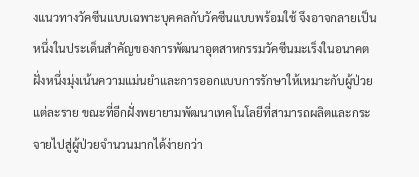งแนวทางวัคซีนแบบเฉพาะบุคคลกับวัคซีนแบบพร้อมใช้ จึงอาจกลายเป็นหนึ่งในประเด็นสำคัญของการพัฒนาอุตสาหกรรมวัคซีนมะเร็งในอนาคต ฝั่งหนึ่งมุ่งเน้นความแม่นยำและการออกแบบการรักษาให้เหมาะกับผู้ป่วยแต่ละราย ขณะที่อีกฝั่งพยายามพัฒนาเทคโนโลยีที่สามารถผลิตและกระจายไปสู่ผู้ป่วยจำนวนมากได้ง่ายกว่า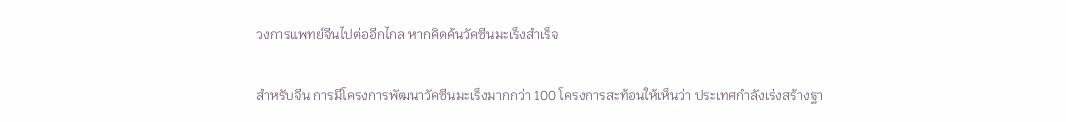วงการแพทย์จีนไปต่ออีกไกล หากคิดค้นวัคซีนมะเร็งสำเร็จ

สำหรับจีน การมีโครงการพัฒนาวัคซีนมะเร็งมากกว่า 100 โครงการสะท้อนให้เห็นว่า ประเทศกำลังเร่งสร้างฐา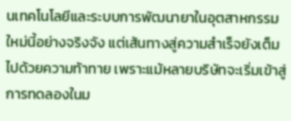นเทคโนโลยีและระบบการพัฒนายาในอุตสาหกรรมใหม่นี้อย่างจริงจัง แต่เส้นทางสู่ความสำเร็จยังเต็มไปด้วยความท้าทาย เพราะแม้หลายบริษัทจะเริ่มเข้าสู่การทดลองในม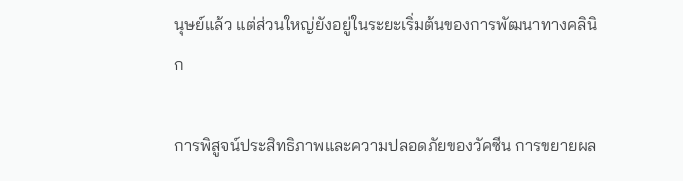นุษย์แล้ว แต่ส่วนใหญ่ยังอยู่ในระยะเริ่มต้นของการพัฒนาทางคลินิก

การพิสูจน์ประสิทธิภาพและความปลอดภัยของวัคซีน การขยายผล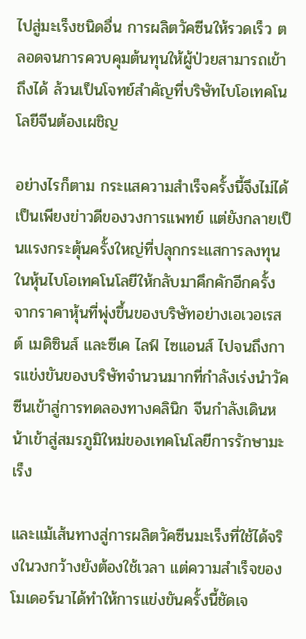ไปสู่มะเร็งชนิดอื่น การผลิตวัคซีนให้รวดเร็ว ตลอดจนการควบคุมต้นทุนให้ผู้ป่วยสามารถเข้าถึงได้ ล้วนเป็นโจทย์สำคัญที่บริษัทไบโอเทคโนโลยีจีนต้องเผชิญ

อย่างไรก็ตาม กระแสความสำเร็จครั้งนี้จึงไม่ได้เป็นเพียงข่าวดีของวงการแพทย์ แต่ยังกลายเป็นแรงกระตุ้นครั้งใหญ่ที่ปลุกกระแสการลงทุนในหุ้นไบโอเทคโนโลยีให้กลับมาคึกคักอีกครั้ง จากราคาหุ้นที่พุ่งขึ้นของบริษัทอย่างเอเวอเรสต์ เมดิซินส์ และซีเค ไลฟ์ ไซแอนส์ ไปจนถึงการแข่งขันของบริษัทจำนวนมากที่กำลังเร่งนำวัคซีนเข้าสู่การทดลองทางคลินิก จีนกำลังเดินหน้าเข้าสู่สมรภูมิใหม่ของเทคโนโลยีการรักษามะเร็ง

และแม้เส้นทางสู่การผลิตวัคซีนมะเร็งที่ใช้ได้จริงในวงกว้างยังต้องใช้เวลา แต่ความสำเร็จของโมเดอร์นาได้ทำให้การแข่งขันครั้งนี้ชัดเจ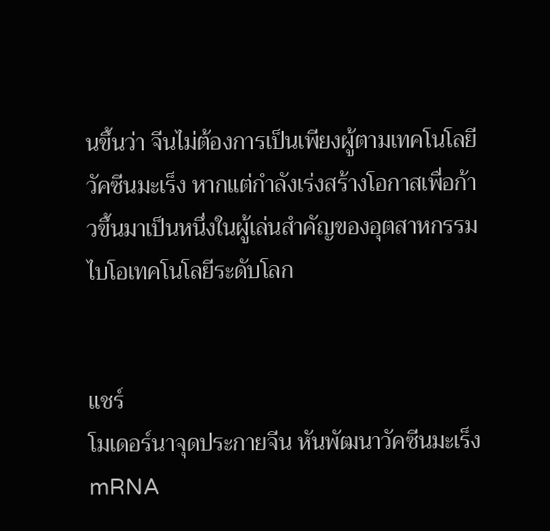นขึ้นว่า จีนไม่ต้องการเป็นเพียงผู้ตามเทคโนโลยีวัคซีนมะเร็ง หากแต่กำลังเร่งสร้างโอกาสเพื่อก้าวขึ้นมาเป็นหนึ่งในผู้เล่นสำคัญของอุตสาหกรรมไบโอเทคโนโลยีระดับโลก


แชร์
โมเดอร์นาจุดประกายจีน หันพัฒนาวัคซีนมะเร็ง mRNA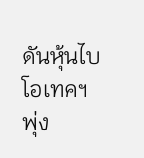ดันหุ้นไบโอเทคฯ พุ่ง